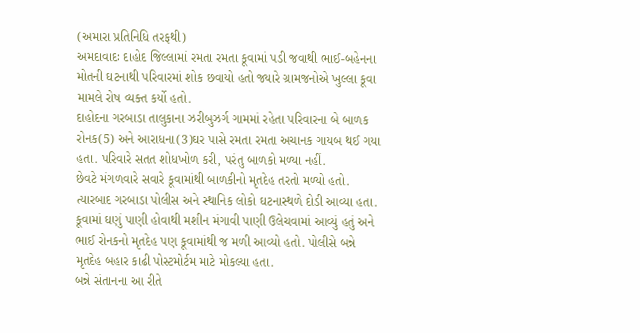(અમારા પ્રતિનિધિ તરફથી)
અમદાવાદઃ દાહોદ જિલ્લામાં રમતા રમતા કૂવામાં પડી જવાથી ભાઈ-બહેનના મોતની ઘટનાથી પરિવારમાં શોક છવાયો હતો જ્યારે ગ્રામજનોએ ખુલ્લા કૂવા મામલે રોષ વ્યક્ત કર્યો હતો.
દાહોદના ગરબાડા તાલુકાના ઝરીબુઝર્ગ ગામમાં રહેતા પરિવારના બે બાળક રોનક(5) અને આરાધના(3)ઘર પાસે રમતા રમતા અચાનક ગાયબ થઈ ગયા હતા. પરિવારે સતત શોધખોળ કરી, પરંતુ બાળકો મળ્યા નહીં.
છેવટે મંગળવારે સવારે કૂવામાંથી બાળકીનો મૃતદેહ તરતો મળ્યો હતો. ત્યારબાદ ગરબાડા પોલીસ અને સ્થાનિક લોકો ઘટનાસ્થળે દોડી આવ્યા હતા. કૂવામાં ઘણું પાણી હોવાથી મશીન મંગાવી પાણી ઉલેચવામાં આવ્યું હતું અને ભાઈ રોનકનો મૃતદેહ પણ કૂવામાંથી જ મળી આવ્યો હતો. પોલીસે બન્ને મૃતદેહ બહાર કાઢી પોસ્ટમોર્ટમ માટે મોકલ્યા હતા.
બન્ને સંતાનના આ રીતે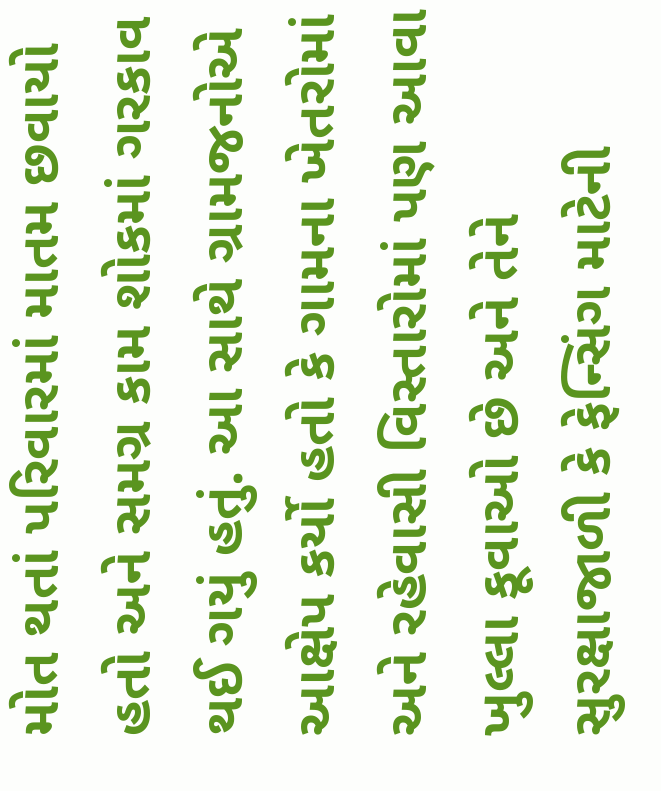મોત થતાં પરિવારમાં માતમ છવાયો હતો અને સમગ્ર કામ શોકમાં ગરકાવ થઈ ગયું હતું. આ સાથે ગ્રામજનોએ આક્ષેપ કર્યો હતો કે ગામના ખેતરોમાં અને રહેવાસી વિસ્તારોમાં પણ આવા ખુલ્લા કૂવાઓ છે અને તેને સુરક્ષાજાળી કે ફેન્સિંગ માટેની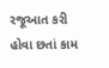રજૂઆત કરી હોવા છતાં કામ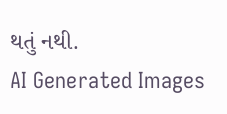થતું નથી.
AI Generated Images